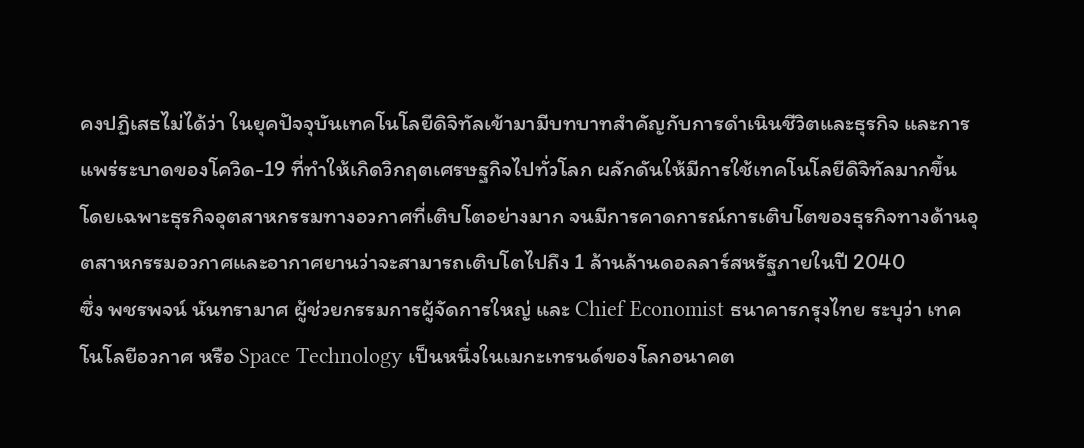คงปฏิเสธไม่ได้ว่า ในยุคปัจจุบันเทคโนโลยีดิจิทัลเข้ามามีบทบาทสำคัญกับการดำเนินชีวิตและธุรกิจ และการแพร่ระบาดของโควิด-19 ที่ทำให้เกิดวิกฤตเศรษฐกิจไปทั่วโลก ผลักดันให้มีการใช้เทคโนโลยีดิจิทัลมากขึ้น โดยเฉพาะธุรกิจอุตสาหกรรมทางอวกาศที่เติบโตอย่างมาก จนมีการคาดการณ์การเติบโตของธุรกิจทางด้านอุตสาหกรรมอวกาศและอากาศยานว่าจะสามารถเติบโตไปถึง 1 ล้านล้านดอลลาร์สหรัฐภายในปี 2040
ซึ่ง พชรพจน์ นันทรามาศ ผู้ช่วยกรรมการผู้จัดการใหญ่ และ Chief Economist ธนาคารกรุงไทย ระบุว่า เทคโนโลยีอวกาศ หรือ Space Technology เป็นหนึ่งในเมกะเทรนด์ของโลกอนาคต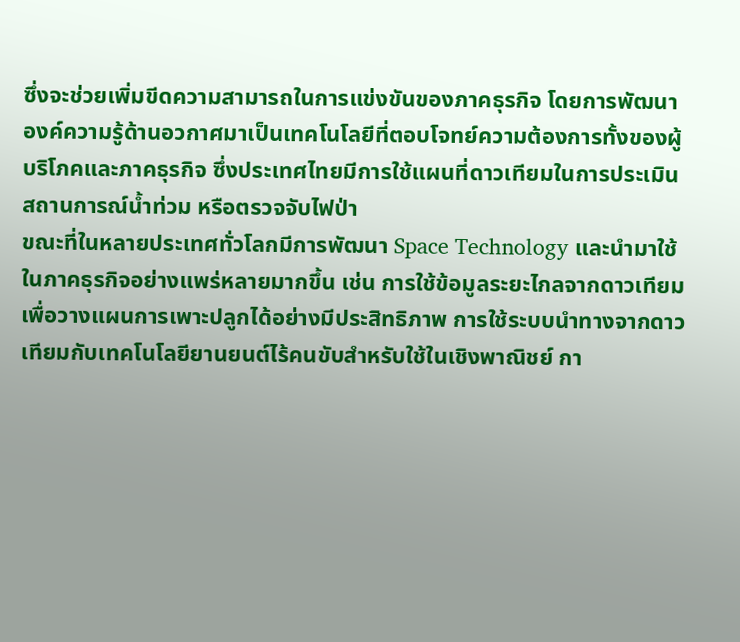ซึ่งจะช่วยเพิ่มขีดความสามารถในการแข่งขันของภาคธุรกิจ โดยการพัฒนาองค์ความรู้ด้านอวกาศมาเป็นเทคโนโลยีที่ตอบโจทย์ความต้องการทั้งของผู้บริโภคและภาคธุรกิจ ซึ่งประเทศไทยมีการใช้แผนที่ดาวเทียมในการประเมินสถานการณ์น้ำท่วม หรือตรวจจับไฟป่า
ขณะที่ในหลายประเทศทั่วโลกมีการพัฒนา Space Technology และนำมาใช้ในภาคธุรกิจอย่างแพร่หลายมากขึ้น เช่น การใช้ข้อมูลระยะไกลจากดาวเทียมเพื่อวางแผนการเพาะปลูกได้อย่างมีประสิทธิภาพ การใช้ระบบนำทางจากดาวเทียมกับเทคโนโลยียานยนต์ไร้คนขับสำหรับใช้ในเชิงพาณิชย์ กา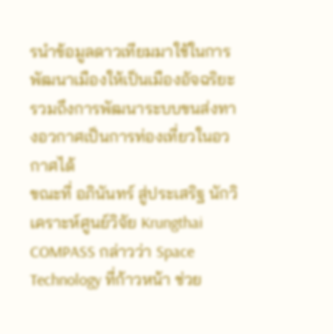รนำข้อมูลดาวเทียมมาใช้ในการพัฒนาเมืองให้เป็นเมืองอัจฉริยะ รวมถึงการพัฒนาระบบขนส่งทางอวกาศเป็นการท่องเที่ยวในอวกาศได้
ขณะที่ อภินันทร์ สู่ประเสริฐ นักวิเคราะห์ศูนย์วิจัย Krungthai COMPASS กล่าวว่า Space Technology ที่ก้าวหน้า ช่วย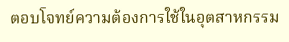ตอบโจทย์ความต้องการใช้ในอุตสาหกรรม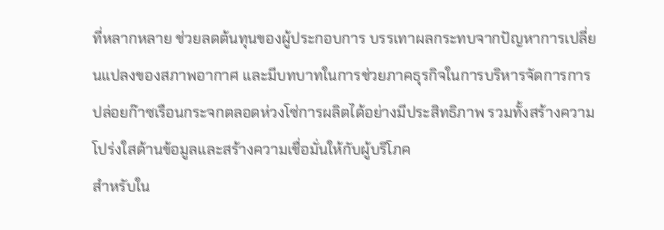ที่หลากหลาย ช่วยลดต้นทุนของผู้ประกอบการ บรรเทาผลกระทบจากปัญหาการเปลี่ยนแปลงของสภาพอากาศ และมีบทบาทในการช่วยภาคธุรกิจในการบริหารจัดการการปล่อยก๊าซเรือนกระจกตลอดห่วงโซ่การผลิตได้อย่างมีประสิทธิภาพ รวมทั้งสร้างความโปร่งใสด้านข้อมูลและสร้างความเชื่อมั่นให้กับผู้บริโภค
สำหรับใน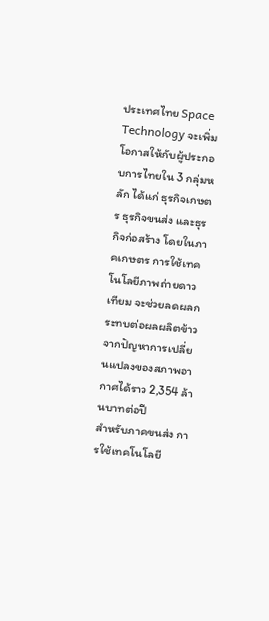ประเทศไทย Space Technology จะเพิ่มโอกาสให้กับผู้ประกอบการไทยใน 3 กลุ่มหลัก ได้แก่ ธุรกิจเกษตร ธุรกิจขนส่ง และธุรกิจก่อสร้าง โดยในภาคเกษตร การใช้เทคโนโลยีภาพถ่ายดาวเทียม จะช่วยลดผลกระทบต่อผลผลิตข้าวจากปัญหาการเปลี่ยนแปลงของสภาพอากาศได้ราว 2,354 ล้านบาทต่อปี
สำหรับภาคขนส่ง การใช้เทคโนโลยี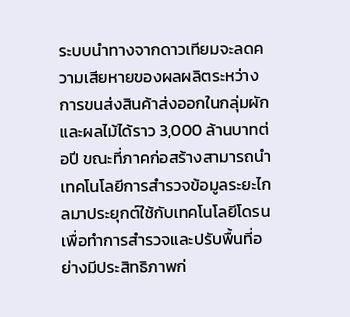ระบบนำทางจากดาวเทียมจะลดความเสียหายของผลผลิตระหว่างการขนส่งสินค้าส่งออกในกลุ่มผักและผลไม้ได้ราว 3,000 ล้านบาทต่อปี ขณะที่ภาคก่อสร้างสามารถนำเทคโนโลยีการสำรวจข้อมูลระยะไกลมาประยุกต์ใช้กับเทคโนโลยีโดรน เพื่อทำการสำรวจและปรับพื้นที่อย่างมีประสิทธิภาพก่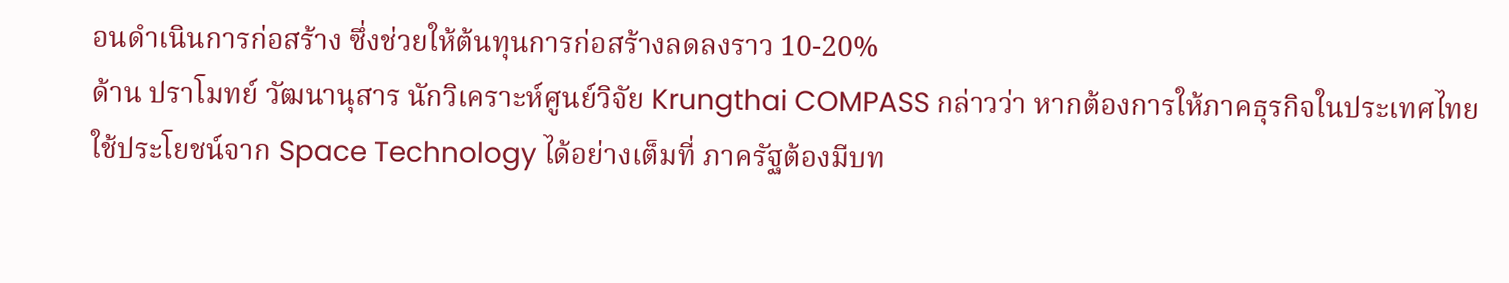อนดำเนินการก่อสร้าง ซึ่งช่วยให้ต้นทุนการก่อสร้างลดลงราว 10-20%
ด้าน ปราโมทย์ วัฒนานุสาร นักวิเคราะห์ศูนย์วิจัย Krungthai COMPASS กล่าวว่า หากต้องการให้ภาคธุรกิจในประเทศไทยใช้ประโยชน์จาก Space Technology ได้อย่างเต็มที่ ภาครัฐต้องมีบท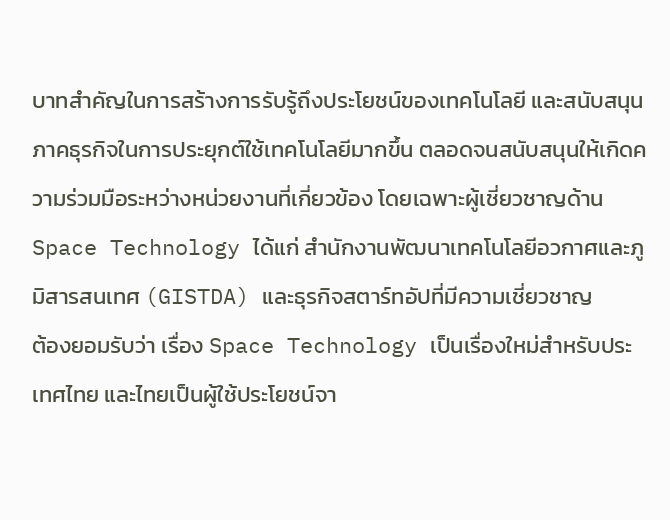บาทสำคัญในการสร้างการรับรู้ถึงประโยชน์ของเทคโนโลยี และสนับสนุนภาคธุรกิจในการประยุกต์ใช้เทคโนโลยีมากขึ้น ตลอดจนสนับสนุนให้เกิดความร่วมมือระหว่างหน่วยงานที่เกี่ยวข้อง โดยเฉพาะผู้เชี่ยวชาญด้าน Space Technology ได้แก่ สำนักงานพัฒนาเทคโนโลยีอวกาศและภูมิสารสนเทศ (GISTDA) และธุรกิจสตาร์ทอัปที่มีความเชี่ยวชาญ
ต้องยอมรับว่า เรื่อง Space Technology เป็นเรื่องใหม่สำหรับประเทศไทย และไทยเป็นผู้ใช้ประโยชน์จา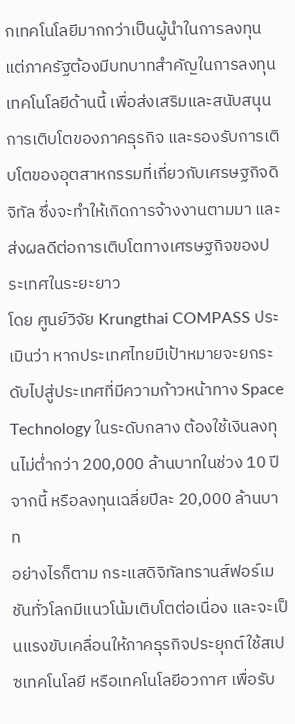กเทคโนโลยีมากกว่าเป็นผู้นำในการลงทุน แต่ภาครัฐต้องมีบทบาทสำคัญในการลงทุนเทคโนโลยีด้านนี้ เพื่อส่งเสริมและสนับสนุนการเติบโตของภาคธุรกิจ และรองรับการเติบโตของอุตสาหกรรมที่เกี่ยวกับเศรษฐกิจดิจิทัล ซึ่งจะทำให้เกิดการจ้างงานตามมา และส่งผลดีต่อการเติบโตทางเศรษฐกิจของประเทศในระยะยาว
โดย ศูนย์วิจัย Krungthai COMPASS ประเมินว่า หากประเทศไทยมีเป้าหมายจะยกระดับไปสู่ประเทศที่มีความก้าวหน้าทาง Space Technology ในระดับกลาง ต้องใช้เงินลงทุนไม่ต่ำกว่า 200,000 ล้านบาทในช่วง 10 ปีจากนี้ หรือลงทุนเฉลี่ยปีละ 20,000 ล้านบาท
อย่างไรก็ตาม กระแสดิจิทัลทรานส์ฟอร์เมชันทั่วโลกมีแนวโน้มเติบโตต่อเนื่อง และจะเป็นแรงขับเคลื่อนให้ภาคธุรกิจประยุกต์ใช้สเปซเทคโนโลยี หรือเทคโนโลยีอวกาศ เพื่อรับ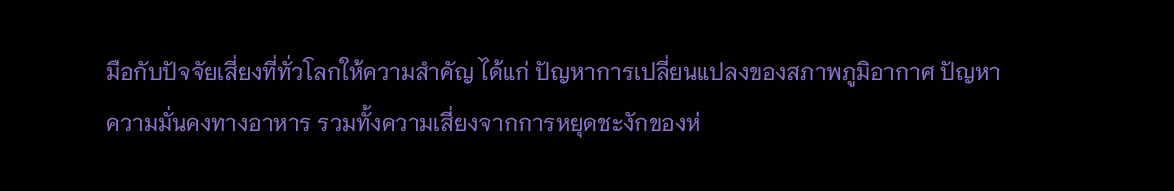มือกับปัจจัยเสี่ยงที่ทั่วโลกให้ความสำคัญ ได้แก่ ปัญหาการเปลี่ยนแปลงของสภาพภูมิอากาศ ปัญหาความมั่นคงทางอาหาร รวมทั้งความเสี่ยงจากการหยุดชะงักของห่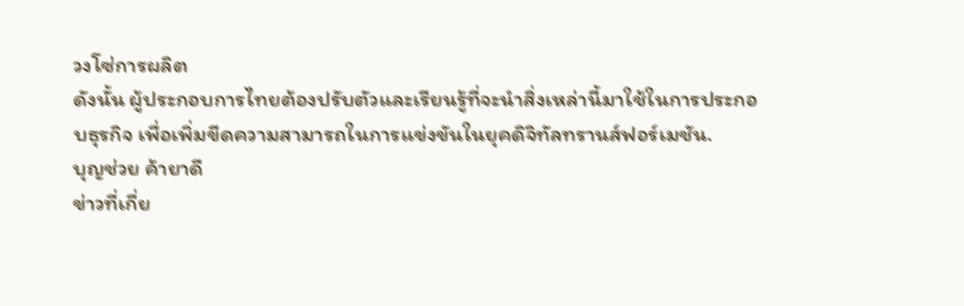วงโซ่การผลิต
ดังนั้น ผู้ประกอบการไทยต้องปรับตัวและเรียนรู้ที่จะนำสิ่งเหล่านี้มาใช้ในการประกอบธุรกิจ เพื่อเพิ่มขีดความสามารถในการแข่งขันในยุคดิจิทัลทรานส์ฟอร์เมชัน.
บุญช่วย ค้ายาดี
ข่าวที่เกี่ย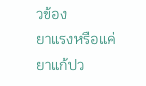วข้อง
ยาแรงหรือแค่ยาแก้ปว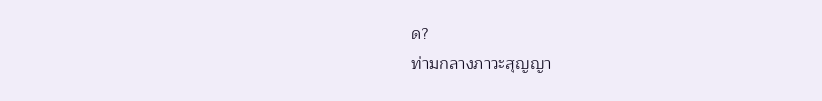ด?
ท่ามกลางภาวะสุญญา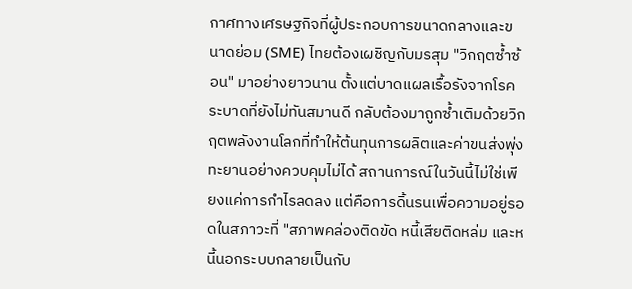กาศทางเศรษฐกิจที่ผู้ประกอบการขนาดกลางและขนาดย่อม (SME) ไทยต้องเผชิญกับมรสุม "วิกฤตซ้ำซ้อน" มาอย่างยาวนาน ตั้งแต่บาดแผลเรื้อรังจากโรคระบาดที่ยังไม่ทันสมานดี กลับต้องมาถูกซ้ำเติมด้วยวิกฤตพลังงานโลกที่ทำให้ต้นทุนการผลิตและค่าขนส่งพุ่งทะยานอย่างควบคุมไม่ได้ สถานการณ์ในวันนี้ไม่ใช่เพียงแค่การกำไรลดลง แต่คือการดิ้นรนเพื่อความอยู่รอดในสภาวะที่ "สภาพคล่องติดขัด หนี้เสียติดหล่ม และหนี้นอกระบบกลายเป็นกับ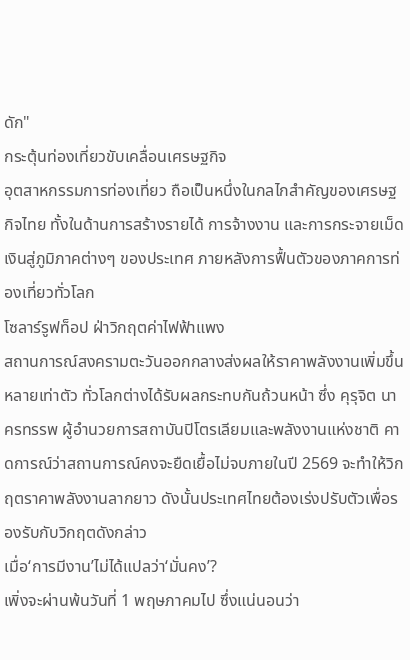ดัก"
กระตุ้นท่องเที่ยวขับเคลื่อนเศรษฐกิจ
อุตสาหกรรมการท่องเที่ยว ถือเป็นหนึ่งในกลไกสำคัญของเศรษฐกิจไทย ทั้งในด้านการสร้างรายได้ การจ้างงาน และการกระจายเม็ดเงินสู่ภูมิภาคต่างๆ ของประเทศ ภายหลังการฟื้นตัวของภาคการท่องเที่ยวทั่วโลก
โซลาร์รูฟท็อป ฝ่าวิกฤตค่าไฟฟ้าแพง
สถานการณ์สงครามตะวันออกกลางส่งผลให้ราคาพลังงานเพิ่มขึ้นหลายเท่าตัว ทั่วโลกต่างได้รับผลกระทบกันถ้วนหน้า ซึ่ง คุรุจิต นาครทรรพ ผู้อำนวยการสถาบันปิโตรเลียมและพลังงานแห่งชาติ คาดการณ์ว่าสถานการณ์คงจะยืดเยื้อไม่จบภายในปี 2569 จะทำให้วิกฤตราคาพลังงานลากยาว ดังนั้นประเทศไทยต้องเร่งปรับตัวเพื่อรองรับกับวิกฤตดังกล่าว
เมื่อ‘การมีงาน’ไม่ได้แปลว่า‘มั่นคง’?
เพิ่งจะผ่านพ้นวันที่ 1 พฤษภาคมไป ซึ่งแน่นอนว่า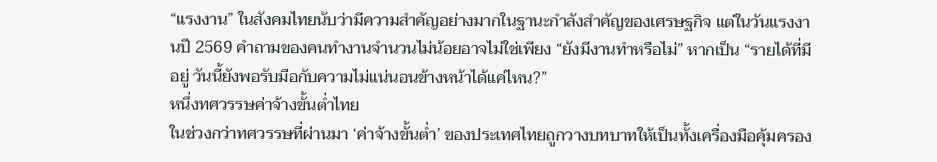“แรงงาน” ในสังคมไทยนับว่ามีความสำคัญอย่างมากในฐานะกำลังสำคัญของเศรษฐกิจ แต่ในวันแรงงานปี 2569 คำถามของคนทำงานจำนวนไม่น้อยอาจไม่ใช่เพียง “ยังมีงานทำหรือไม่” หากเป็น “รายได้ที่มีอยู่ วันนี้ยังพอรับมือกับความไม่แน่นอนข้างหน้าได้แค่ไหน?”
หนึ่งทศวรรษค่าจ้างขั้นต่ำไทย
ในช่วงกว่าทศวรรษที่ผ่านมา ‘ค่าจ้างขั้นต่ำ’ ของประเทศไทยถูกวางบทบาทให้เป็นทั้งเครื่องมือคุ้มครอง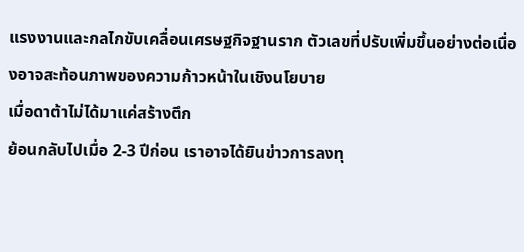แรงงานและกลไกขับเคลื่อนเศรษฐกิจฐานราก ตัวเลขที่ปรับเพิ่มขึ้นอย่างต่อเนื่องอาจสะท้อนภาพของความก้าวหน้าในเชิงนโยบาย
เมื่อดาต้าไม่ได้มาแค่สร้างตึก
ย้อนกลับไปเมื่อ 2-3 ปีก่อน เราอาจได้ยินข่าวการลงทุ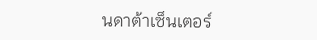นดาต้าเซ็นเตอร์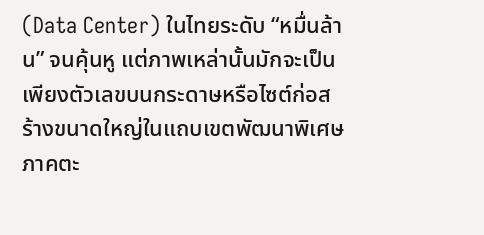(Data Center) ในไทยระดับ “หมื่นล้าน” จนคุ้นหู แต่ภาพเหล่านั้นมักจะเป็นเพียงตัวเลขบนกระดาษหรือไซต์ก่อสร้างขนาดใหญ่ในแถบเขตพัฒนาพิเศษภาคตะ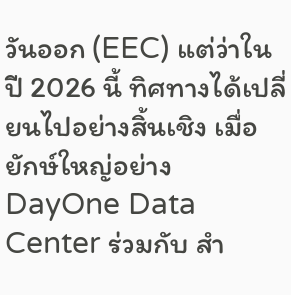วันออก (EEC) แต่ว่าในปี 2026 นี้ ทิศทางได้เปลี่ยนไปอย่างสิ้นเชิง เมื่อยักษ์ใหญ่อย่าง DayOne Data Center ร่วมกับ สำ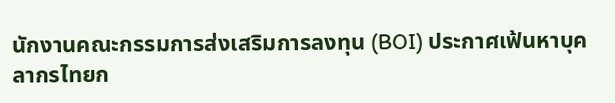นักงานคณะกรรมการส่งเสริมการลงทุน (BOI) ประกาศเฟ้นหาบุคลากรไทยก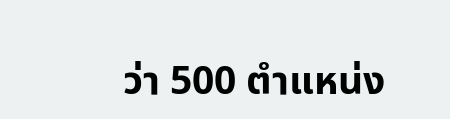ว่า 500 ตำแหน่ง